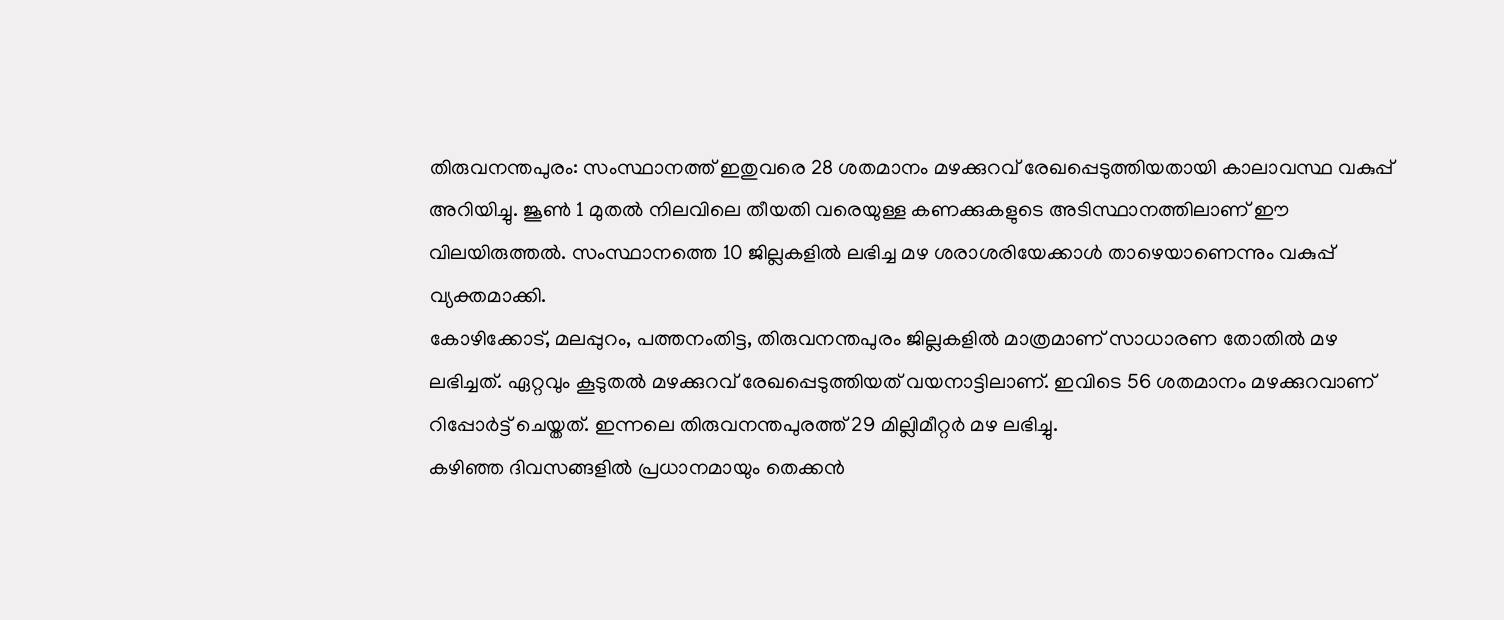തിരുവനന്തപുരം: സംസ്ഥാനത്ത് ഇതുവരെ 28 ശതമാനം മഴക്കുറവ് രേഖപ്പെടുത്തിയതായി കാലാവസ്ഥ വകുപ്പ് അറിയിച്ചു. ജൂൺ 1 മുതൽ നിലവിലെ തീയതി വരെയുള്ള കണക്കുകളുടെ അടിസ്ഥാനത്തിലാണ് ഈ വിലയിരുത്തൽ. സംസ്ഥാനത്തെ 10 ജില്ലകളിൽ ലഭിച്ച മഴ ശരാശരിയേക്കാൾ താഴെയാണെന്നും വകുപ്പ് വ്യക്തമാക്കി.
കോഴിക്കോട്, മലപ്പുറം, പത്തനംതിട്ട, തിരുവനന്തപുരം ജില്ലകളിൽ മാത്രമാണ് സാധാരണ തോതിൽ മഴ ലഭിച്ചത്. ഏറ്റവും കൂടുതൽ മഴക്കുറവ് രേഖപ്പെടുത്തിയത് വയനാട്ടിലാണ്. ഇവിടെ 56 ശതമാനം മഴക്കുറവാണ് റിപ്പോർട്ട് ചെയ്തത്. ഇന്നലെ തിരുവനന്തപുരത്ത് 29 മില്ലിമീറ്റർ മഴ ലഭിച്ചു.
കഴിഞ്ഞ ദിവസങ്ങളിൽ പ്രധാനമായും തെക്കൻ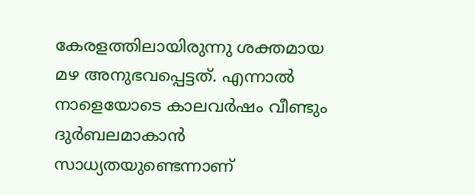കേരളത്തിലായിരുന്നു ശക്തമായ മഴ അനുഭവപ്പെട്ടത്. എന്നാൽ നാളെയോടെ കാലവർഷം വീണ്ടും ദുർബലമാകാൻ സാധ്യതയുണ്ടെന്നാണ്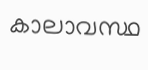കാലാവസ്ഥ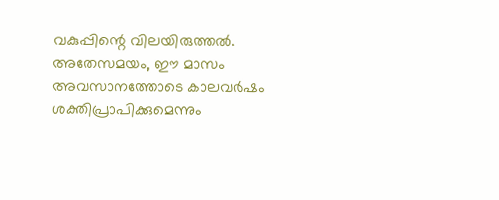വകുപ്പിന്റെ വിലയിരുത്തൽ. അതേസമയം, ഈ മാസം അവസാനത്തോടെ കാലവർഷം ശക്തിപ്രാപിക്കുമെന്നും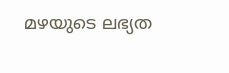മഴയുടെ ലഭ്യത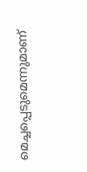മെച്ചപ്പെടുമെന്നുമാണ്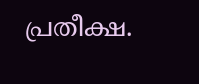പ്രതീക്ഷ.